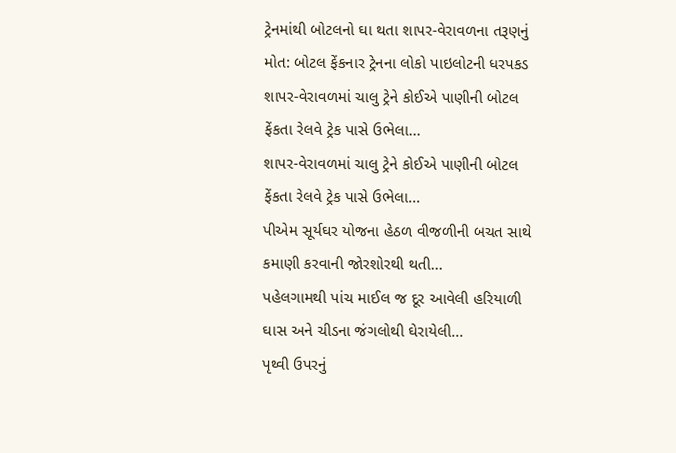ટ્રેનમાંથી બોટલનો ઘા થતા શાપર-વેરાવળના તરૂણનું મોત: બોટલ ફેંકનાર ટ્રેનના લોકો પાઇલોટની ધરપકડ
શાપર-વેરાવળમાં ચાલુ ટ્રેને કોઈએ પાણીની બોટલ ફેંકતા રેલવે ટ્રેક પાસે ઉભેલા...
શાપર-વેરાવળમાં ચાલુ ટ્રેને કોઈએ પાણીની બોટલ ફેંકતા રેલવે ટ્રેક પાસે ઉભેલા...
પીએમ સૂર્યઘર યોજના હેઠળ વીજળીની બચત સાથે કમાણી કરવાની જોરશોરથી થતી...
પહેલગામથી પાંચ માઈલ જ દૂર આવેલી હરિયાળી ઘાસ અને ચીડના જંગલોથી ઘેરાયેલી...
પૃથ્વી ઉપરનું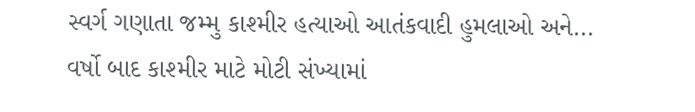સ્વર્ગ ગણાતા જમ્મુ કાશ્મીર હત્યાઓ આતંકવાદી હુમલાઓ અને...
વર્ષો બાદ કાશ્મીર માટે મોટી સંખ્યામાં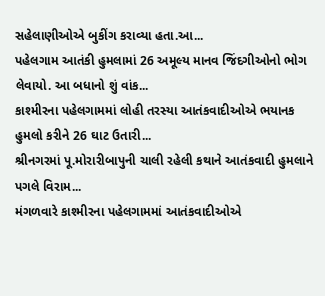સહેલાણીઓએ બુકીંગ કરાવ્યા હતા.આ...
પહેલગામ આતંકી હુમલામાં 26 અમૂલ્ય માનવ જિંદગીઓનો ભોગ લેવાયો. આ બધાનો શું વાંક...
કાશ્મીરના પહેલગામમાં લોહી તરસ્યા આતંકવાદીઓએ ભયાનક હુમલો કરીને 26 ઘાટ ઉતારી...
શ્રીનગરમાં પૂ.મોરારીબાપુની ચાલી રહેલી કથાને આતંકવાદી હુમલાને પગલે વિરામ...
મંગળવારે કાશ્મીરના પહેલગામમાં આતંકવાદીઓએ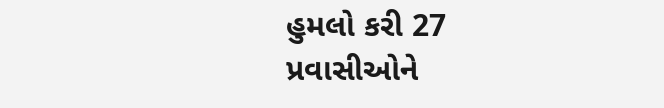હુમલો કરી 27 પ્રવાસીઓને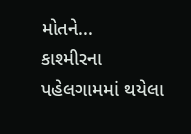મોતને...
કાશ્મીરના પહેલગામમાં થયેલા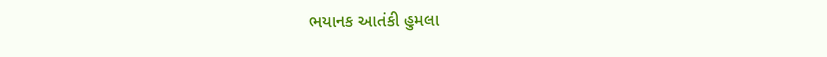ભયાનક આતંકી હુમલા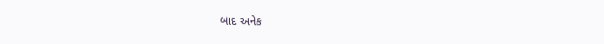બાદ અનેક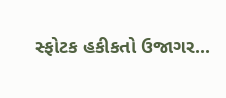સ્ફોટક હકીકતો ઉજાગર...